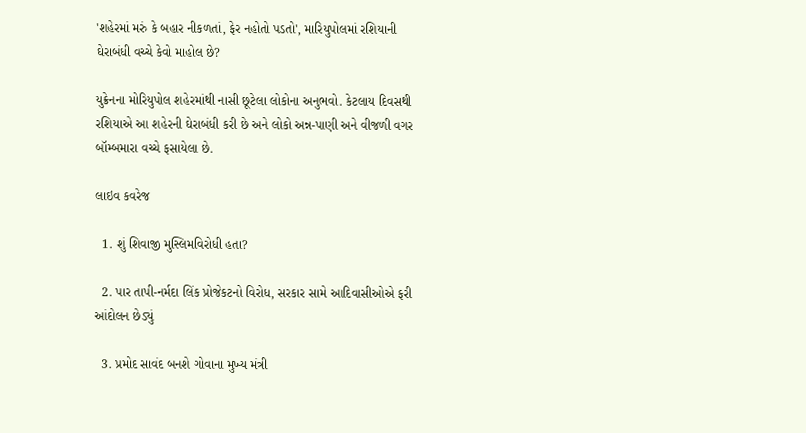'શહેરમાં મરું કે બહાર નીકળતાં, ફેર નહોતો પડતો', મારિયુપોલમાં રશિયાની ઘેરાબંધી વચ્ચે કેવો માહોલ છે?

યુક્રેનના મોરિયુપોલ શહેરમાંથી નાસી છૂટેલા લોકોના અનુભવો. કેટલાય દિવસથી રશિયાએ આ શહેરની ઘેરાબંધી કરી છે અને લોકો અન્ન-પાણી અને વીજળી વગર બૉમ્બમારા વચ્ચે ફસાયેલા છે.

લાઇવ કવરેજ

  1. શું શિવાજી મુસ્લિમવિરોધી હતા?

  2. પાર તાપી-નર્મદા લિંક પ્રોજેકટનો વિરોધ, સરકાર સામે આદિવાસીઓએ ફરી આંદોલન છેડ્યું

  3. પ્રમોદ સાવંદ બનશે ગોવાના મુખ્ય મંત્રી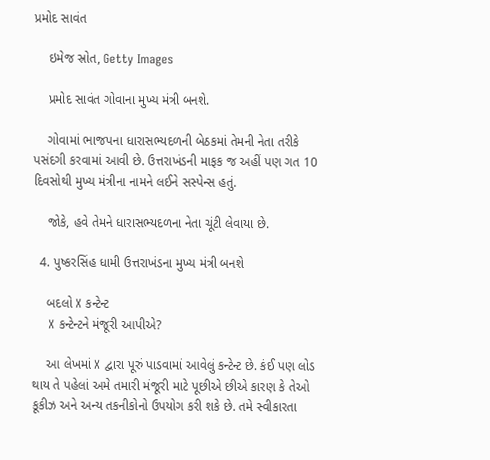પ્રમોદ સાવંત

    ઇમેજ સ્રોત, Getty Images

    પ્રમોદ સાવંત ગોવાના મુખ્ય મંત્રી બનશે.

    ગોવામાં ભાજપના ધારાસભ્યદળની બેઠકમાં તેમની નેતા તરીકે પસંદગી કરવામાં આવી છે. ઉત્તરાખંડની માફક જ અહીં પણ ગત 10 દિવસોથી મુખ્ય મંત્રીના નામને લઈને સસ્પેન્સ હતું.

    જોકે, હવે તેમને ધારાસભ્યદળના નેતા ચૂંટી લેવાયા છે.

  4. પુષ્કરસિંહ ધામી ઉત્તરાખંડના મુખ્ય મંત્રી બનશે

    બદલો X કન્ટેન્ટ
    X કન્ટેન્ટને મંજૂરી આપીએ?

    આ લેખમાં X દ્વારા પૂરું પાડવામાં આવેલું કન્ટેન્ટ છે. કંઈ પણ લોડ થાય તે પહેલાં અમે તમારી મંજૂરી માટે પૂછીએ છીએ કારણ કે તેઓ કૂકીઝ અને અન્ય તકનીકોનો ઉપયોગ કરી શકે છે. તમે સ્વીકારતા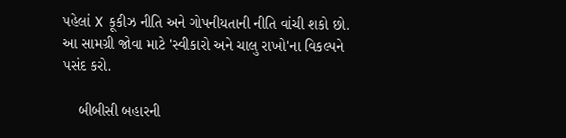પહેલાં X કૂકીઝ નીતિ અને ગોપનીયતાની નીતિ વાંચી શકો છો. આ સામગ્રી જોવા માટે 'સ્વીકારો અને ચાલુ રાખો'ના વિકલ્પને પસંદ કરો.

    બીબીસી બહારની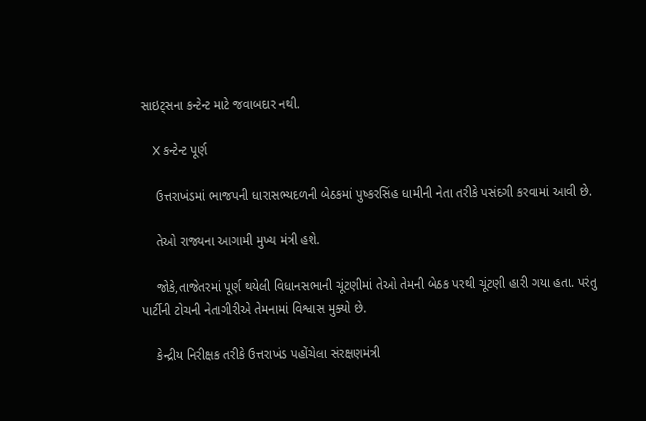સાઇટ્સના કન્ટેન્ટ માટે જવાબદાર નથી.

    X કન્ટેન્ટ પૂર્ણ

    ઉત્તરાખંડમાં ભાજપની ધારાસભ્યદળની બેઠકમાં પુષ્કરસિંહ ધામીની નેતા તરીકે પસંદગી કરવામાં આવી છે.

    તેઓ રાજ્યના આગામી મુખ્ય મંત્રી હશે.

    જોકે,તાજેતરમાં પૂર્ણ થયેલી વિધાનસભાની ચૂંટણીમાં તેઓ તેમની બેઠક પરથી ચૂંટણી હારી ગયા હતા. પરંતુ પાર્ટીની ટોચની નેતાગીરીએ તેમનામાં વિશ્વાસ મુક્યો છે.

    કેન્દ્રીય નિરીક્ષક તરીકે ઉત્તરાખંડ પહોંચેલા સંરક્ષણમંત્રી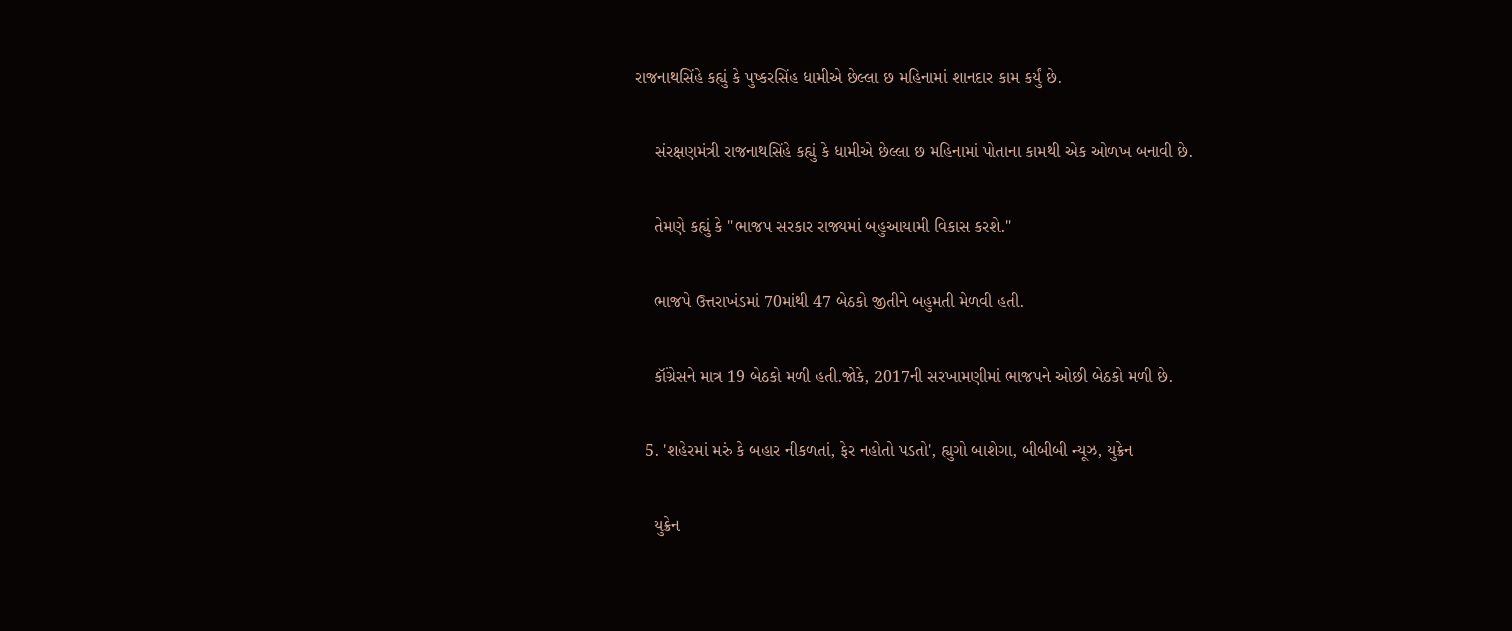રાજનાથસિંહે કહ્યું કે પુષ્કરસિંહ ધામીએ છેલ્લા છ મહિનામાં શાનદાર કામ કર્યું છે.

    સંરક્ષણમંત્રી રાજનાથસિંહે કહ્યું કે ધામીએ છેલ્લા છ મહિનામાં પોતાના કામથી એક ઓળખ બનાવી છે.

    તેમણે કહ્યું કે "ભાજપ સરકાર રાજ્યમાં બહુઆયામી વિકાસ કરશે."

    ભાજપે ઉત્તરાખંડમાં 70માંથી 47 બેઠકો જીતીને બહુમતી મેળવી હતી.

    કૉંગ્રેસને માત્ર 19 બેઠકો મળી હતી.જોકે, 2017ની સરખામણીમાં ભાજપને ઓછી બેઠકો મળી છે.

  5. 'શહેરમાં મરું કે બહાર નીકળતાં, ફેર નહોતો પડતો', હ્યુગો બાશેગા, બીબીબી ન્યૂઝ, યુક્રેન

    યુક્રેન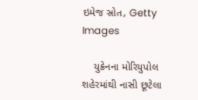ઇમેજ સ્રોત, Getty Images

    યુક્રેનના મોરિયુપોલ શહેરમાંથી નાસી છૂટેલા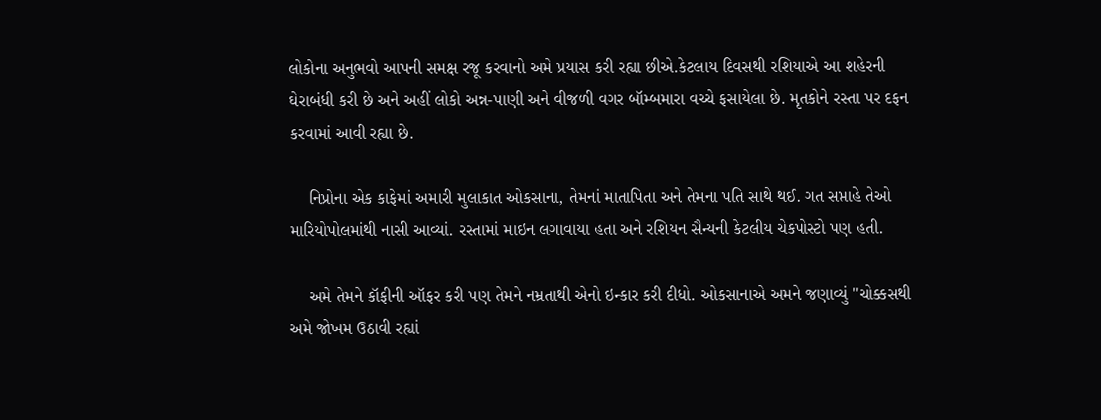લોકોના અનુભવો આપની સમક્ષ રજૂ કરવાનો અમે પ્રયાસ કરી રહ્યા છીએ.કેટલાય દિવસથી રશિયાએ આ શહેરની ઘેરાબંધી કરી છે અને અહીં લોકો અન્ન-પાણી અને વીજળી વગર બૉમ્બમારા વચ્ચે ફસાયેલા છે. મૃતકોને રસ્તા પર દફન કરવામાં આવી રહ્યા છે.

    નિપ્રોના એક કાફેમાં અમારી મુલાકાત ઓકસાના, તેમનાં માતાપિતા અને તેમના પતિ સાથે થઈ. ગત સપ્તાહે તેઓ મારિયોપોલમાંથી નાસી આવ્યાં. રસ્તામાં માઇન લગાવાયા હતા અને રશિયન સૈન્યની કેટલીય ચેકપોસ્ટો પણ હતી.

    અમે તેમને કૉફીની ઑફર કરી પણ તેમને નમ્રતાથી એનો ઇન્કાર કરી દીધો. ઓકસાનાએ અમને જણાવ્યું "ચોક્કસથી અમે જોખમ ઉઠાવી રહ્યાં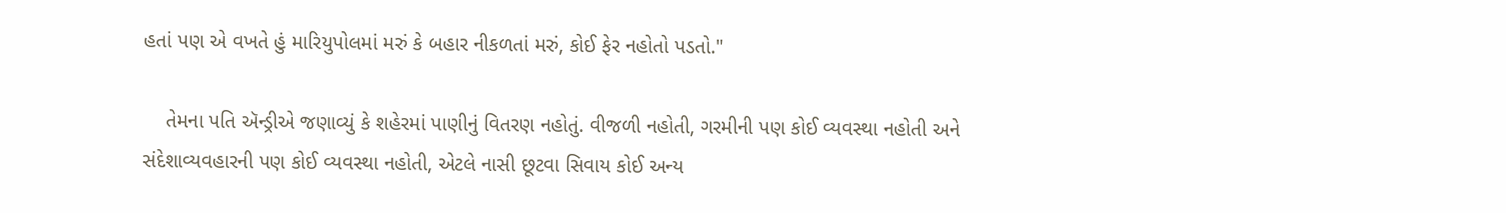હતાં પણ એ વખતે હું મારિયુપોલમાં મરું કે બહાર નીકળતાં મરું, કોઈ ફેર નહોતો પડતો."

    તેમના પતિ ઍન્ડ્રીએ જણાવ્યું કે શહેરમાં પાણીનું વિતરણ નહોતું. વીજળી નહોતી, ગરમીની પણ કોઈ વ્યવસ્થા નહોતી અને સંદેશાવ્યવહારની પણ કોઈ વ્યવસ્થા નહોતી, એટલે નાસી છૂટવા સિવાય કોઈ અન્ય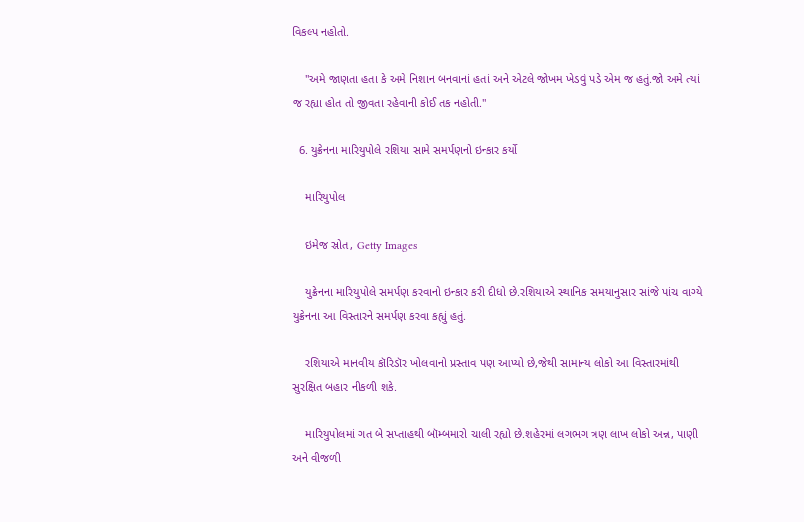વિકલ્પ નહોતો.

    "અમે જાણતા હતા કે અમે નિશાન બનવાનાં હતાં અને એટલે જોખમ ખેડવું પડે એમ જ હતું.જો અમે ત્યાં જ રહ્યા હોત તો જીવતા રહેવાની કોઈ તક નહોતી."

  6. યુક્રેનના મારિયુપોલે રશિયા સામે સમર્પણનો ઇન્કાર કર્યો

    મારિયુપોલ

    ઇમેજ સ્રોત, Getty Images

    યુક્રેનના મારિયુપોલે સમર્પણ કરવાનો ઇન્કાર કરી દીધો છે.રશિયાએ સ્થાનિક સમયાનુસાર સાંજે પાંચ વાગ્યે યુક્રેનના આ વિસ્તારને સમર્પણ કરવા કહ્યું હતું.

    રશિયાએ માનવીય કૉરિડૉર ખોલવાનો પ્રસ્તાવ પણ આપ્યો છે,જેથી સામાન્ય લોકો આ વિસ્તારમાંથી સુરક્ષિત બહાર નીકળી શકે.

    મારિયુપોલમાં ગત બે સપ્તાહથી બૉમ્બમારો ચાલી રહ્યો છે.શહેરમાં લગભગ ત્રણ લાખ લોકો અન્ન, પાણી અને વીજળી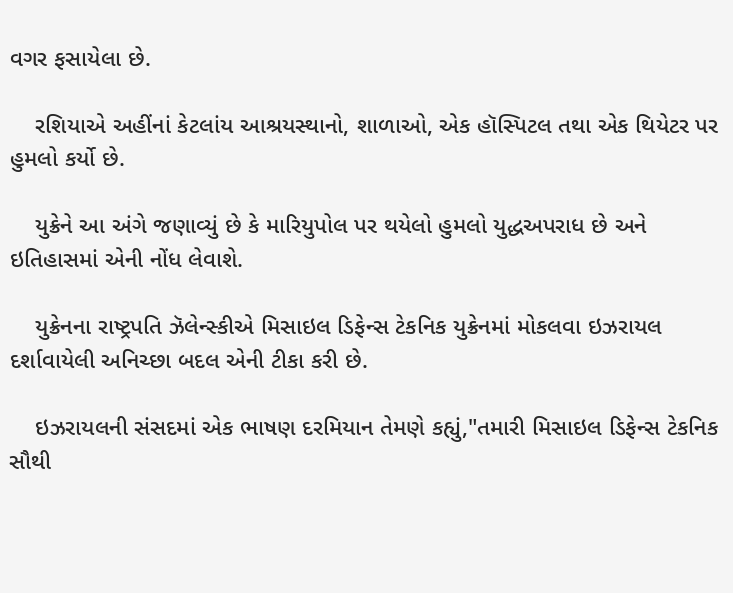વગર ફસાયેલા છે.

    રશિયાએ અહીંનાં કેટલાંય આશ્રયસ્થાનો, શાળાઓ, એક હૉસ્પિટલ તથા એક થિયેટર પર હુમલો કર્યો છે.

    યુક્રેને આ અંગે જણાવ્યું છે કે મારિયુપોલ પર થયેલો હુમલો યુદ્ધઅપરાધ છે અને ઇતિહાસમાં એની નોંધ લેવાશે.

    યુક્રેનના રાષ્ટ્રપતિ ઝૅલેન્સ્કીએ મિસાઇલ ડિફેન્સ ટેકનિક યુક્રેનમાં મોકલવા ઇઝરાયલ દર્શાવાયેલી અનિચ્છા બદલ એની ટીકા કરી છે.

    ઇઝરાયલની સંસદમાં એક ભાષણ દરમિયાન તેમણે કહ્યું,"તમારી મિસાઇલ ડિફેન્સ ટેકનિક સૌથી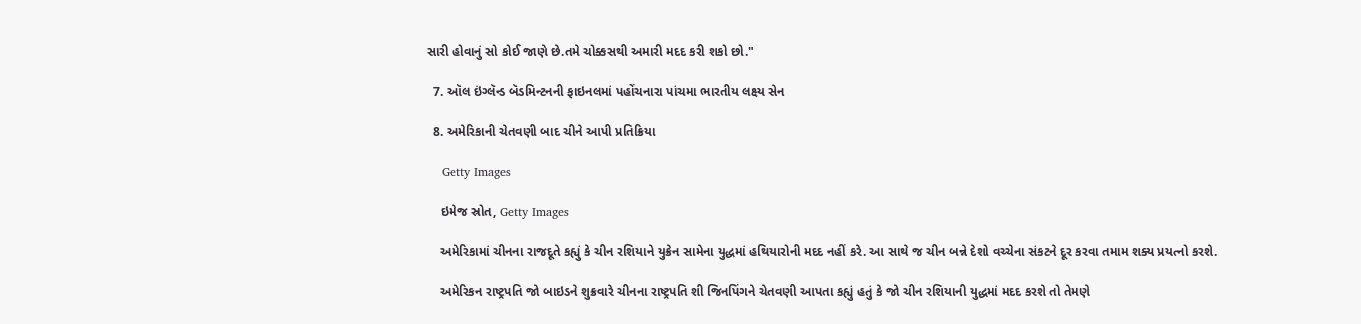સારી હોવાનું સો કોઈ જાણે છે.તમે ચોક્કસથી અમારી મદદ કરી શકો છો."

  7. ઑલ ઇંગ્લૅન્ડ બૅડમિન્ટનની ફાઇનલમાં પહોંચનારા પાંચમા ભારતીય લક્ષ્ય સેન

  8. અમેરિકાની ચેતવણી બાદ ચીને આપી પ્રતિક્રિયા

    Getty Images

    ઇમેજ સ્રોત, Getty Images

    અમેરિકામાં ચીનના રાજદૂતે કહ્યું કે ચીન રશિયાને યુક્રેન સામેના યુદ્ધમાં હથિયારોની મદદ નહીં કરે. આ સાથે જ ચીન બન્ને દેશો વચ્ચેના સંકટને દૂર કરવા તમામ શક્ય પ્રયત્નો કરશે.

    અમેરિકન રાષ્ટ્રપતિ જો બાઇડને શુક્રવારે ચીનના રાષ્ટ્રપતિ શી જિનપિંગને ચેતવણી આપતા કહ્યું હતું કે જો ચીન રશિયાની યુદ્ધમાં મદદ કરશે તો તેમણે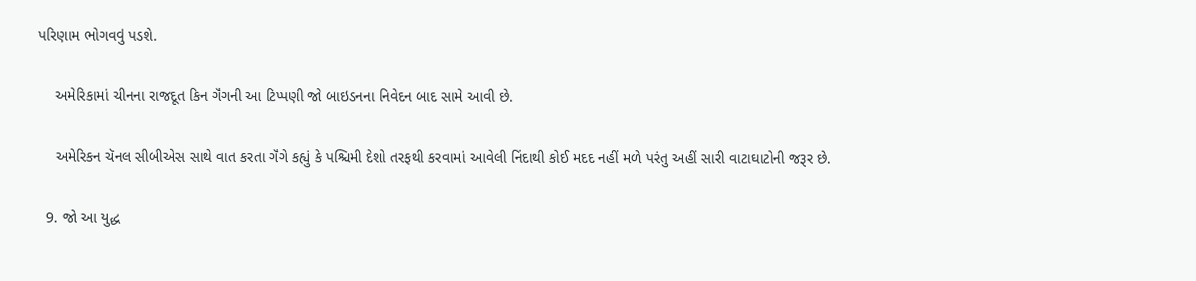પરિણામ ભોગવવું પડશે.

    અમેરિકામાં ચીનના રાજદૂત કિન ગૅંગની આ ટિપ્પણી જો બાઇડનના નિવેદન બાદ સામે આવી છે.

    અમેરિકન ચૅનલ સીબીએસ સાથે વાત કરતા ગૅંગે કહ્યું કે પશ્ચિમી દેશો તરફથી કરવામાં આવેલી નિંદાથી કોઈ મદદ નહીં મળે પરંતુ અહીં સારી વાટાઘાટોની જરૂર છે.

  9. જો આ યુદ્ધ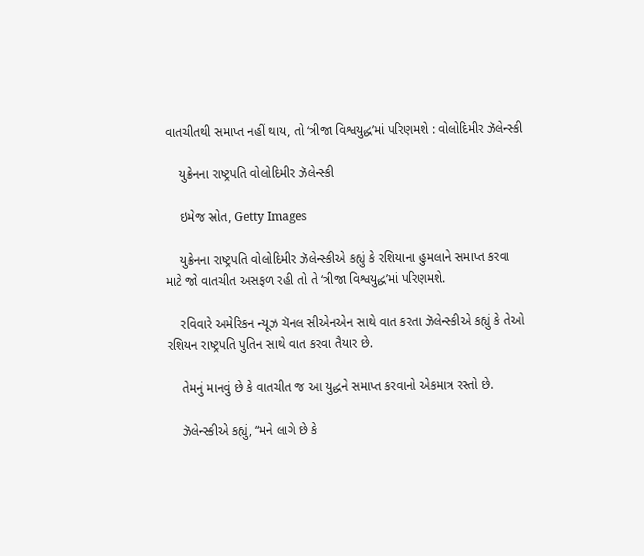વાતચીતથી સમાપ્ત નહીં થાય, તો ‘ત્રીજા વિશ્વયુદ્ધ’માં પરિણમશે : વોલોદિમીર ઝૅલેન્સ્કી

    યુક્રેનના રાષ્ટ્રપતિ વોલોદિમીર ઝૅલેન્સ્કી

    ઇમેજ સ્રોત, Getty Images

    યુક્રેનના રાષ્ટ્રપતિ વોલોદિમીર ઝૅલેન્સ્કીએ કહ્યું કે રશિયાના હુમલાને સમાપ્ત કરવા માટે જો વાતચીત અસફળ રહી તો તે ‘ત્રીજા વિશ્વયુદ્ધ’માં પરિણમશે.

    રવિવારે અમેરિકન ન્યૂઝ ચૅનલ સીએનએન સાથે વાત કરતા ઝૅલેન્સ્કીએ કહ્યું કે તેઓ રશિયન રાષ્ટ્રપતિ પુતિન સાથે વાત કરવા તૈયાર છે.

    તેમનું માનવું છે કે વાતચીત જ આ યુદ્ધને સમાપ્ત કરવાનો એકમાત્ર રસ્તો છે.

    ઝૅલેન્સ્કીએ કહ્યું, “મને લાગે છે કે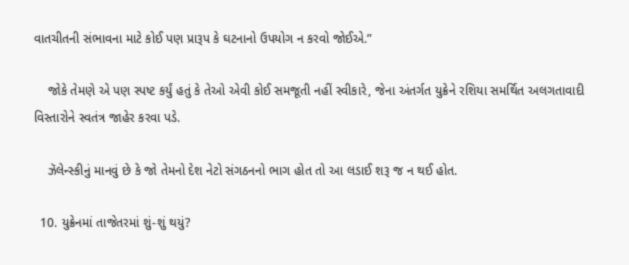વાતચીતની સંભાવના માટે કોઈ પણ પ્રારૂપ કે ઘટનાનો ઉપયોગ ન કરવો જોઈએ.”

    જોકે તેમણે એ પણ સ્પષ્ટ કર્યું હતું કે તેઓ એવી કોઈ સમજૂતી નહીં સ્વીકારે, જેના અંતર્ગત યુક્રેને રશિયા સમર્થિત અલગતાવાદી વિસ્તારોને સ્વતંત્ર જાહેર કરવા પડે.

    ઝૅલેન્સ્કીનું માનવું છે કે જો તેમનો દેશ નેટો સંગઠનનો ભાગ હોત તો આ લડાઈ શરૂ જ ન થઈ હોત.

  10. યુક્રેનમાં તાજેતરમાં શું-શું થયું?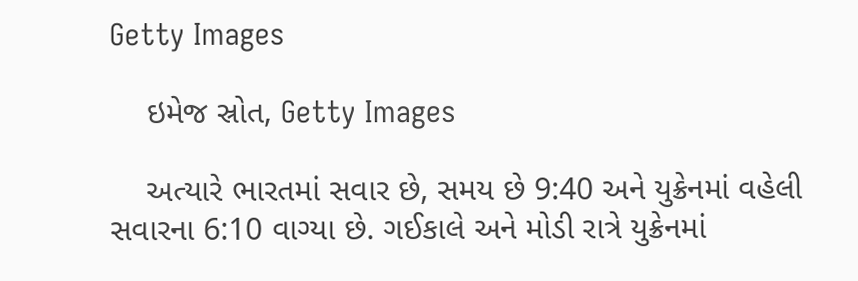Getty Images

    ઇમેજ સ્રોત, Getty Images

    અત્યારે ભારતમાં સવાર છે, સમય છે 9:40 અને યુક્રેનમાં વહેલી સવારના 6:10 વાગ્યા છે. ગઈકાલે અને મોડી રાત્રે યુક્રેનમાં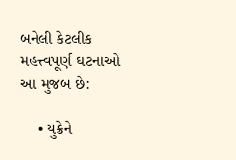બનેલી કેટલીક મહત્ત્વપૂર્ણ ઘટનાઓ આ મુજબ છે:

    • યુક્રેને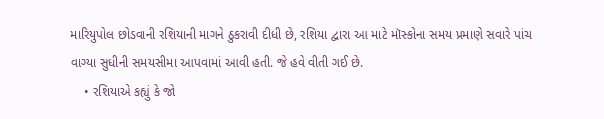મારિયુપોલ છોડવાની રશિયાની માગને ઠુકરાવી દીધી છે, રશિયા દ્વારા આ માટે મૉસ્કોના સમય પ્રમાણે સવારે પાંચ વાગ્યા સુધીની સમયસીમા આપવામાં આવી હતી. જે હવે વીતી ગઈ છે.
    • રશિયાએ કહ્યું કે જો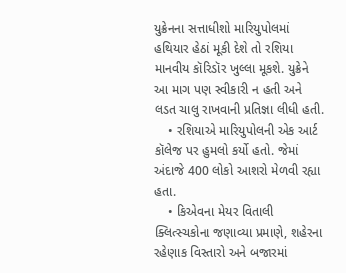યુક્રેનના સત્તાધીશો મારિયુપોલમાં હથિયાર હેઠાં મૂકી દેશે તો રશિયા માનવીય કૉરિડૉર ખુલ્લા મૂકશે. યુક્રેને આ માગ પણ સ્વીકારી ન હતી અને લડત ચાલુ રાખવાની પ્રતિજ્ઞા લીધી હતી.
    • રશિયાએ મારિયુપોલની એક આર્ટ કૉલેજ પર હુમલો કર્યો હતો. જેમાં અંદાજે 400 લોકો આશરો મેળવી રહ્યા હતા.
    • કિએવના મેયર વિતાલી ક્લિત્સ્ચકોના જણાવ્યા પ્રમાણે, શહેરના રહેણાક વિસ્તારો અને બજારમાં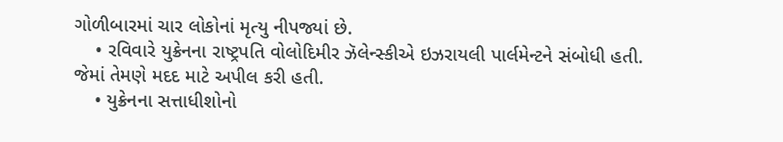ગોળીબારમાં ચાર લોકોનાં મૃત્યુ નીપજ્યાં છે.
    • રવિવારે યુક્રેનના રાષ્ટ્રપતિ વોલોદિમીર ઝૅલેન્સ્કીએ ઇઝરાયલી પાર્લમેન્ટને સંબોધી હતી. જેમાં તેમણે મદદ માટે અપીલ કરી હતી.
    • યુક્રેનના સત્તાધીશોનો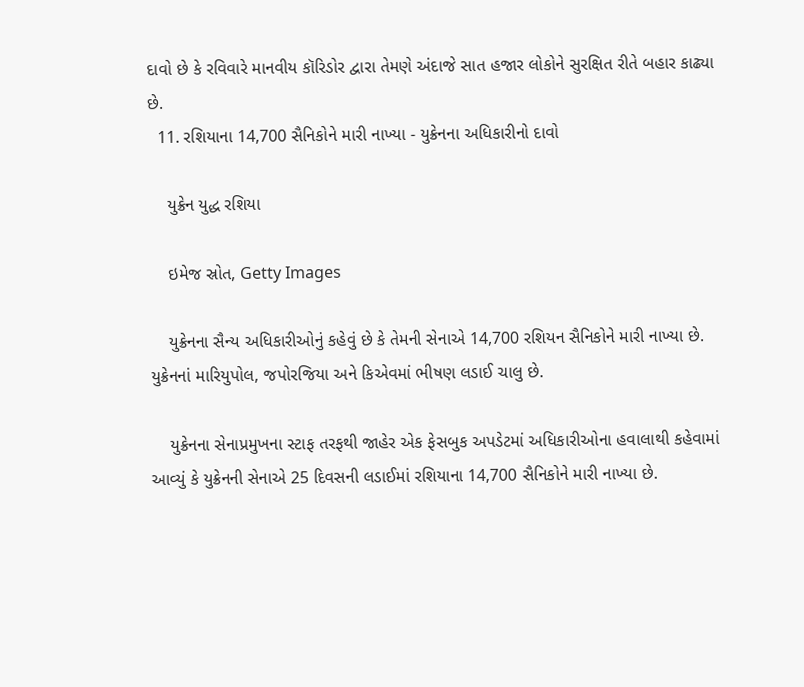દાવો છે કે રવિવારે માનવીય કૉરિડોર દ્વારા તેમણે અંદાજે સાત હજાર લોકોને સુરક્ષિત રીતે બહાર કાઢ્યા છે.
  11. રશિયાના 14,700 સૈનિકોને મારી નાખ્યા - યુક્રેનના અધિકારીનો દાવો

    યુક્રેન યુદ્ધ રશિયા

    ઇમેજ સ્રોત, Getty Images

    યુક્રેનના સૈન્ય અધિકારીઓનું કહેવું છે કે તેમની સેનાએ 14,700 રશિયન સૈનિકોને મારી નાખ્યા છે. યુક્રેનનાં મારિયુપોલ, જપોરજિયા અને કિએવમાં ભીષણ લડાઈ ચાલુ છે.

    યુક્રેનના સેનાપ્રમુખના સ્ટાફ તરફથી જાહેર એક ફેસબુક અપડેટમાં અધિકારીઓના હવાલાથી કહેવામાં આવ્યું કે યુક્રેનની સેનાએ 25 દિવસની લડાઈમાં રશિયાના 14,700 સૈનિકોને મારી નાખ્યા છે.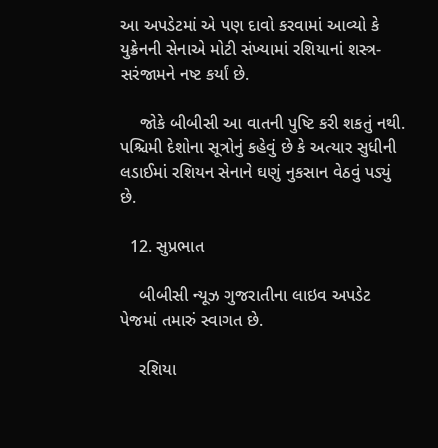આ અપડેટમાં એ પણ દાવો કરવામાં આવ્યો કે યુક્રેનની સેનાએ મોટી સંખ્યામાં રશિયાનાં શસ્ત્ર-સરંજામને નષ્ટ કર્યાં છે.

    જોકે બીબીસી આ વાતની પુષ્ટિ કરી શકતું નથી. પશ્ચિમી દેશોના સૂત્રોનું કહેવું છે કે અત્યાર સુધીની લડાઈમાં રશિયન સેનાને ઘણું નુકસાન વેઠવું પડ્યું છે.

  12. સુપ્રભાત

    બીબીસી ન્યૂઝ ગુજરાતીના લાઇવ અપડેટ પેજમાં તમારું સ્વાગત છે.

    રશિયા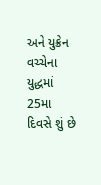અને યુક્રેન વચ્ચેના યુદ્ધમાં 25મા દિવસે શું છે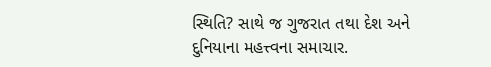સ્થિતિ? સાથે જ ગુજરાત તથા દેશ અને દુનિયાના મહત્ત્વના સમાચાર.